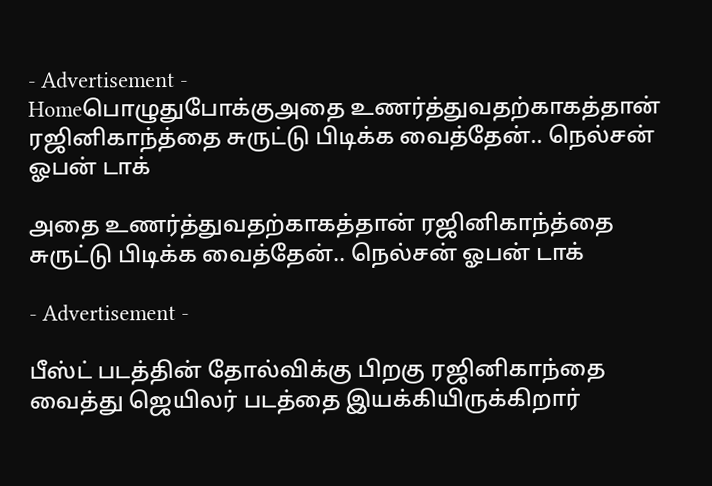- Advertisement -
Homeபொழுதுபோக்குஅதை உணர்த்துவதற்காகத்தான் ரஜினிகாந்த்தை சுருட்டு பிடிக்க வைத்தேன்.. நெல்சன் ஓபன் டாக்

அதை உணர்த்துவதற்காகத்தான் ரஜினிகாந்த்தை சுருட்டு பிடிக்க வைத்தேன்.. நெல்சன் ஓபன் டாக்

- Advertisement -

பீஸ்ட் படத்தின் தோல்விக்கு பிறகு ரஜினிகாந்தை வைத்து ஜெயிலர் படத்தை இயக்கியிருக்கிறார்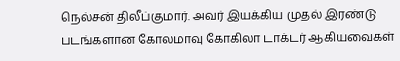நெல்சன் திலீப்குமார். அவர் இயக்கிய முதல் இரண்டு படங்களான கோலமாவு கோகிலா டாக்டர் ஆகியவைகள்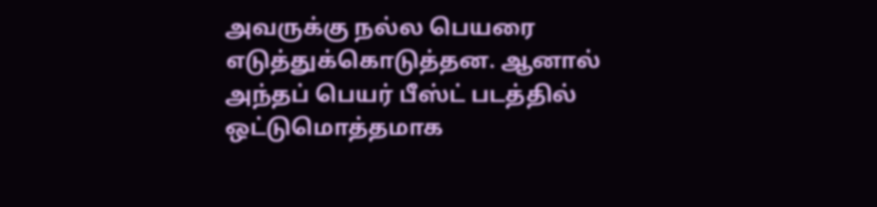அவருக்கு நல்ல பெயரை எடுத்துக்கொடுத்தன. ஆனால் அந்தப் பெயர் பீஸ்ட் படத்தில் ஒட்டுமொத்தமாக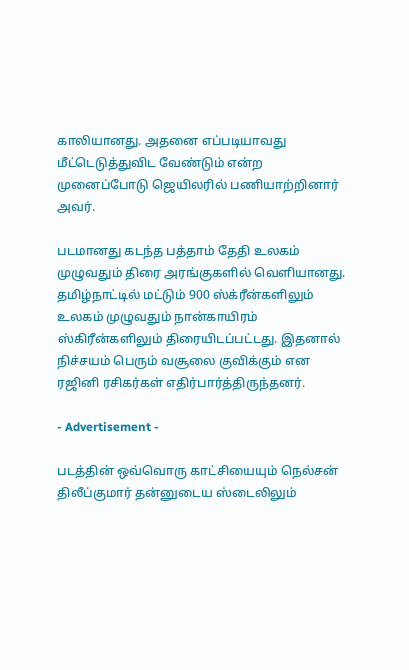காலியானது. அதனை எப்படியாவது மீட்டெடுத்துவிட வேண்டும் என்ற முனைப்போடு ஜெயிலரில் பணியாற்றினார் அவர்.

படமானது கடந்த பத்தாம் தேதி உலகம் முழுவதும் திரை அரங்குகளில் வெளியானது. தமிழ்நாட்டில் மட்டும் 900 ஸ்க்ரீன்களிலும் உலகம் முழுவதும் நான்காயிரம் ஸ்கிரீன்களிலும் திரையிடப்பட்டது. இதனால் நிச்சயம் பெரும் வசூலை குவிக்கும் என ரஜினி ரசிகர்கள் எதிர்பார்த்திருந்தனர்.

- Advertisement -

படத்தின் ஒவ்வொரு காட்சியையும் நெல்சன் திலீப்குமார் தன்னுடைய ஸ்டைலிலும்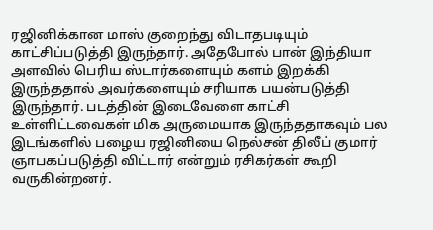ரஜினிக்கான மாஸ் குறைந்து விடாதபடியும் காட்சிப்படுத்தி இருந்தார். அதேபோல் பான் இந்தியா அளவில் பெரிய ஸ்டார்களையும் களம் இறக்கி இருந்ததால் அவர்களையும் சரியாக பயன்படுத்தி இருந்தார். படத்தின் இடைவேளை காட்சி உள்ளிட்டவைகள் மிக அருமையாக இருந்ததாகவும் பல இடங்களில் பழைய ரஜினியை நெல்சன் திலீப் குமார் ஞாபகப்படுத்தி விட்டார் என்றும் ரசிகர்கள் கூறி வருகின்றனர்.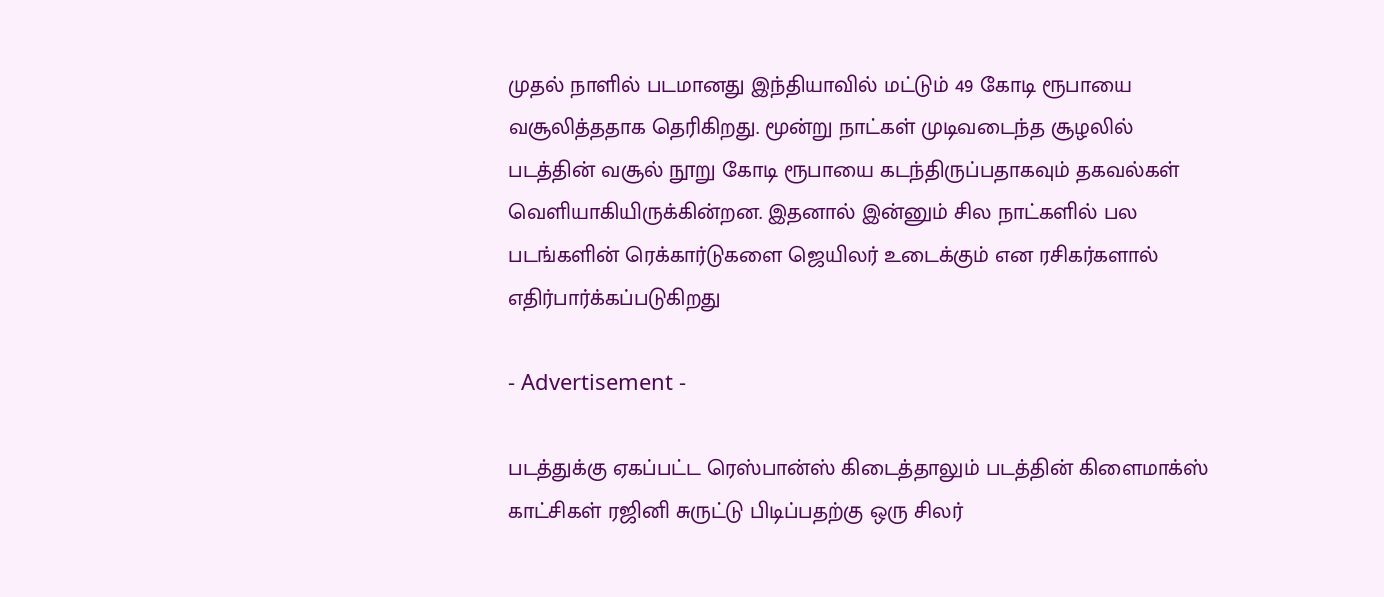முதல் நாளில் படமானது இந்தியாவில் மட்டும் 49 கோடி ரூபாயை வசூலித்ததாக தெரிகிறது. மூன்று நாட்கள் முடிவடைந்த சூழலில் படத்தின் வசூல் நூறு கோடி ரூபாயை கடந்திருப்பதாகவும் தகவல்கள் வெளியாகியிருக்கின்றன. இதனால் இன்னும் சில நாட்களில் பல படங்களின் ரெக்கார்டுகளை ஜெயிலர் உடைக்கும் என ரசிகர்களால் எதிர்பார்க்கப்படுகிறது

- Advertisement -

படத்துக்கு ஏகப்பட்ட ரெஸ்பான்ஸ் கிடைத்தாலும் படத்தின் கிளைமாக்ஸ் காட்சிகள் ரஜினி சுருட்டு பிடிப்பதற்கு ஒரு சிலர்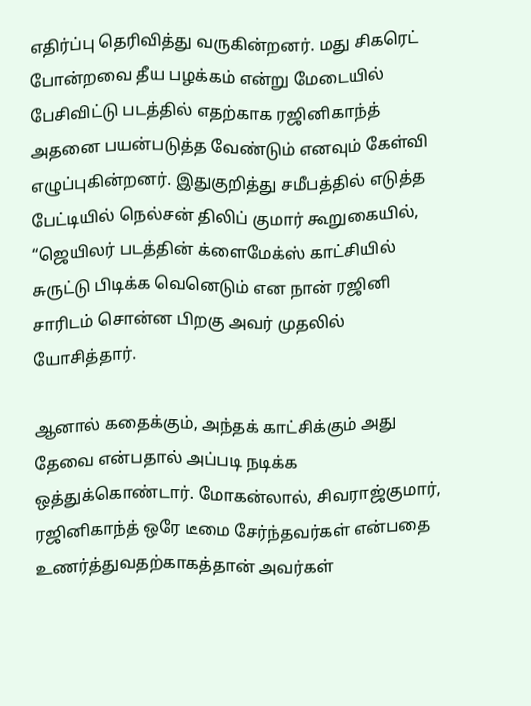எதிர்ப்பு தெரிவித்து வருகின்றனர். மது சிகரெட் போன்றவை தீய பழக்கம் என்று மேடையில் பேசிவிட்டு படத்தில் எதற்காக ரஜினிகாந்த் அதனை பயன்படுத்த வேண்டும் எனவும் கேள்வி எழுப்புகின்றனர். இதுகுறித்து சமீபத்தில் எடுத்த பேட்டியில் நெல்சன் திலிப் குமார் கூறுகையில், “ஜெயிலர் படத்தின் க்ளைமேக்ஸ் காட்சியில் சுருட்டு பிடிக்க வெனெடும் என நான் ரஜினி சாரிடம் சொன்ன பிறகு அவர் முதலில் யோசித்தார்.

ஆனால் கதைக்கும், அந்தக் காட்சிக்கும் அது தேவை என்பதால் அப்படி நடிக்க ஒத்துக்கொண்டார். மோகன்லால், சிவராஜ்குமார், ரஜினிகாந்த் ஒரே டீமை சேர்ந்தவர்கள் என்பதை உணர்த்துவதற்காகத்தான் அவர்கள்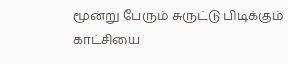மூன்று பேரும் சுருட்டு பிடிக்கும் காட்சியை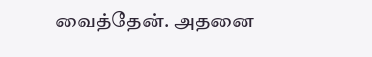வைத்தேன். அதனை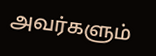அவர்களும்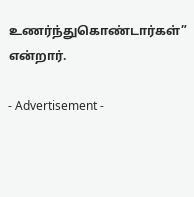உணர்ந்துகொண்டார்கள்” என்றார்.

- Advertisement -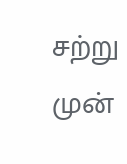சற்று முன்